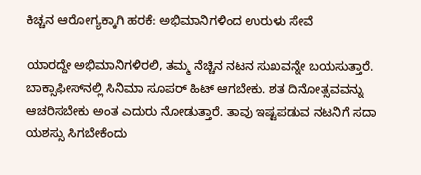ಕಿಚ್ಚನ ಆರೋಗ್ಯಕ್ಕಾಗಿ ಹರಕೆ: ಅಭಿಮಾನಿಗಳಿಂದ ಉರುಳು ಸೇವೆ

ಯಾರದ್ದೇ ಅಭಿಮಾನಿಗಳಿರಲಿ, ತಮ್ಮ ನೆಚ್ಚಿನ ನಟನ ಸುಖವನ್ನೇ ಬಯಸುತ್ತಾರೆ. ಬಾಕ್ಸಾಫೀಸ್‌ನಲ್ಲಿ ಸಿನಿಮಾ ಸೂಪರ್ ಹಿಟ್ ಆಗಬೇಕು. ಶತ ದಿನೋತ್ಸವವನ್ನು ಆಚರಿಸಬೇಕು ಅಂತ ಎದುರು ನೋಡುತ್ತಾರೆ. ತಾವು ಇಷ್ಟಪಡುವ ನಟನಿಗೆ ಸದಾ ಯಶಸ್ಸು ಸಿಗಬೇಕೆಂದು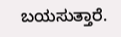ಬಯಸುತ್ತಾರೆ.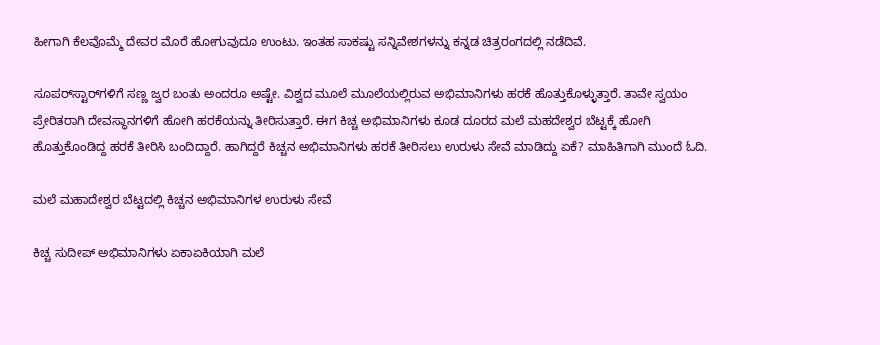ಹೀಗಾಗಿ ಕೆಲವೊಮ್ಮೆ ದೇವರ ಮೊರೆ ಹೋಗುವುದೂ ಉಂಟು. ಇಂತಹ ಸಾಕಷ್ಟು ಸನ್ನಿವೇಶಗಳನ್ನು ಕನ್ನಡ ಚಿತ್ರರಂಗದಲ್ಲಿ ನಡೆದಿವೆ.

ಸೂಪರ್‌ಸ್ಟಾರ್‌ಗಳಿಗೆ ಸಣ್ಣ ಜ್ವರ ಬಂತು ಅಂದರೂ ಅಷ್ಟೇ. ವಿಶ್ವದ ಮೂಲೆ ಮೂಲೆಯಲ್ಲಿರುವ ಅಭಿಮಾನಿಗಳು ಹರಕೆ ಹೊತ್ತುಕೊಳ್ಳುತ್ತಾರೆ. ತಾವೇ ಸ್ವಯಂ ಪ್ರೇರಿತರಾಗಿ ದೇವಸ್ಥಾನಗಳಿಗೆ ಹೋಗಿ ಹರಕೆಯನ್ನು ತೀರಿಸುತ್ತಾರೆ. ಈಗ ಕಿಚ್ಚ ಅಭಿಮಾನಿಗಳು ಕೂಡ ದೂರದ ಮಲೆ ಮಹದೇಶ್ವರ ಬೆಟ್ಟಕ್ಕೆ ಹೋಗಿ ಹೊತ್ತುಕೊಂಡಿದ್ದ ಹರಕೆ ತೀರಿಸಿ ಬಂದಿದ್ದಾರೆ. ಹಾಗಿದ್ದರೆ ಕಿಚ್ಚನ ಅಭಿಮಾನಿಗಳು ಹರಕೆ ತೀರಿಸಲು ಉರುಳು ಸೇವೆ ಮಾಡಿದ್ದು ಏಕೆ? ಮಾಹಿತಿಗಾಗಿ ಮುಂದೆ ಓದಿ.

ಮಲೆ ಮಹಾದೇಶ್ವರ ಬೆಟ್ಟದಲ್ಲಿ ಕಿಚ್ಚನ ಅಭಿಮಾನಿಗಳ ಉರುಳು ಸೇವೆ

ಕಿಚ್ಚ ಸುದೀಪ್‌ ಅಭಿಮಾನಿಗಳು ಏಕಾಏಕಿಯಾಗಿ ಮಲೆ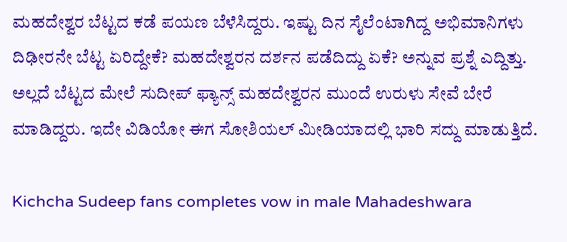ಮಹದೇಶ್ವರ ಬೆಟ್ಟದ ಕಡೆ ಪಯಣ ಬೆಳೆಸಿದ್ದರು. ಇಷ್ಟು ದಿನ ಸೈಲೆಂಟಾಗಿದ್ದ ಅಭಿಮಾನಿಗಳು ದಿಢೀರನೇ ಬೆಟ್ಟ ಏರಿದ್ದೇಕೆ? ಮಹದೇಶ್ವರನ ದರ್ಶನ ಪಡೆದಿದ್ದು ಏಕೆ? ಅನ್ನುವ ಪ್ರಶ್ನೆ ಎದ್ದಿತ್ತು. ಅಲ್ಲದೆ ಬೆಟ್ಟದ ಮೇಲೆ ಸುದೀಪ್ ಫ್ಯಾನ್ಸ್ ಮಹದೇಶ್ವರನ ಮುಂದೆ ಉರುಳು ಸೇವೆ ಬೇರೆ ಮಾಡಿದ್ದರು. ಇದೇ ವಿಡಿಯೋ ಈಗ ಸೋಶಿಯಲ್ ಮೀಡಿಯಾದಲ್ಲಿ ಭಾರಿ ಸದ್ದು ಮಾಡುತ್ತಿದೆ.

Kichcha Sudeep fans completes vow in male Mahadeshwara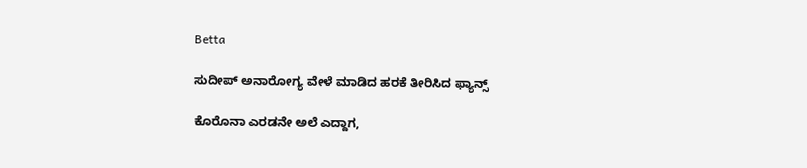Betta

ಸುದೀಪ್ ಅನಾರೋಗ್ಯ ವೇಳೆ ಮಾಡಿದ ಹರಕೆ ತೀರಿಸಿದ ಫ್ಯಾನ್ಸ್

ಕೊರೊನಾ ಎರಡನೇ ಅಲೆ ಎದ್ದಾಗ,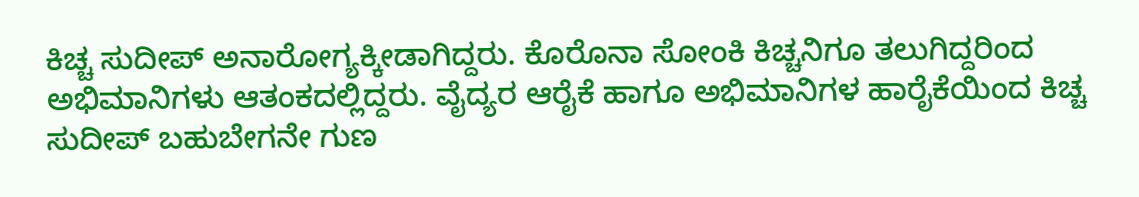ಕಿಚ್ಚ ಸುದೀಪ್ ಅನಾರೋಗ್ಯಕ್ಕೀಡಾಗಿದ್ದರು. ಕೊರೊನಾ ಸೋಂಕಿ ಕಿಚ್ಚನಿಗೂ ತಲುಗಿದ್ದರಿಂದ ಅಭಿಮಾನಿಗಳು ಆತಂಕದಲ್ಲಿದ್ದರು. ವೈದ್ಯರ ಆರೈಕೆ ಹಾಗೂ ಅಭಿಮಾನಿಗಳ ಹಾರೈಕೆಯಿಂದ ಕಿಚ್ಚ ಸುದೀಪ್ ಬಹುಬೇಗನೇ ಗುಣ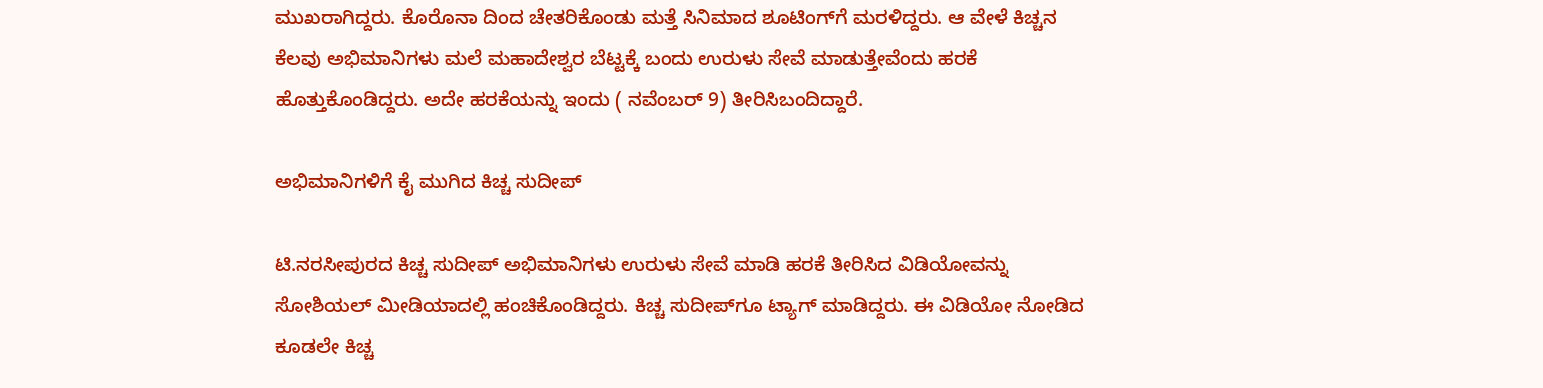ಮುಖರಾಗಿದ್ದರು. ಕೊರೊನಾ ದಿಂದ ಚೇತರಿಕೊಂಡು ಮತ್ತೆ ಸಿನಿಮಾದ ಶೂಟಿಂಗ್‌ಗೆ ಮರಳಿದ್ದರು. ಆ ವೇಳೆ ಕಿಚ್ಚನ ಕೆಲವು ಅಭಿಮಾನಿಗಳು ಮಲೆ ಮಹಾದೇಶ್ವರ ಬೆಟ್ಟಕ್ಕೆ ಬಂದು ಉರುಳು ಸೇವೆ ಮಾಡುತ್ತೇವೆಂದು ಹರಕೆ ಹೊತ್ತುಕೊಂಡಿದ್ದರು. ಅದೇ ಹರಕೆಯನ್ನು ಇಂದು ( ನವೆಂಬರ್ 9) ತೀರಿಸಿಬಂದಿದ್ದಾರೆ.

ಅಭಿಮಾನಿಗಳಿಗೆ ಕೈ ಮುಗಿದ ಕಿಚ್ಚ ಸುದೀಪ್

ಟಿ.ನರಸೀಪುರದ ಕಿಚ್ಚ ಸುದೀಪ್ ಅಭಿಮಾನಿಗಳು ಉರುಳು ಸೇವೆ ಮಾಡಿ ಹರಕೆ ತೀರಿಸಿದ ವಿಡಿಯೋವನ್ನು ಸೋಶಿಯಲ್ ಮೀಡಿಯಾದಲ್ಲಿ ಹಂಚಿಕೊಂಡಿದ್ದರು. ಕಿಚ್ಚ ಸುದೀಪ್‌ಗೂ ಟ್ಯಾಗ್ ಮಾಡಿದ್ದರು. ಈ ವಿಡಿಯೋ ನೋಡಿದ ಕೂಡಲೇ ಕಿಚ್ಚ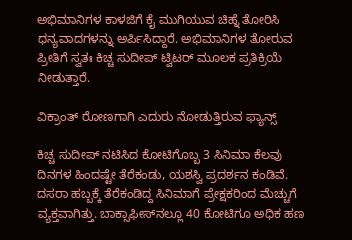ಅಭಿಮಾನಿಗಳ ಕಾಳಜಿಗೆ ಕೈ ಮುಗಿಯುವ ಚಿಹ್ನೆ ತೋರಿಸಿ ಧನ್ಯವಾದಗಳನ್ನು ಅರ್ಪಿಸಿದ್ದಾರೆ. ಅಭಿಮಾನಿಗಳ ತೋರುವ ಪ್ರೀತಿಗೆ ಸ್ವತಃ ಕಿಚ್ಚ ಸುದೀಪ್ ಟ್ವಿಟರ್ ಮೂಲಕ ಪ್ರತಿಕ್ರಿಯೆ ನೀಡುತ್ತಾರೆ.

ವಿಕ್ರಾಂತ್ ರೋಣಗಾಗಿ ಎದುರು ನೋಡುತ್ತಿರುವ ಫ್ಯಾನ್ಸ್

ಕಿಚ್ಚ ಸುದೀಪ್ ನಟಿಸಿದ ಕೋಟಿಗೊಬ್ಬ 3 ಸಿನಿಮಾ ಕೆಲವು ದಿನಗಳ ಹಿಂದಷ್ಟೇ ತೆರೆಕಂಡು, ಯಶಸ್ವಿ ಪ್ರದರ್ಶನ ಕಂಡಿವೆ. ದಸರಾ ಹಬ್ಬಕ್ಕೆ ತೆರೆಕಂಡಿದ್ದ ಸಿನಿಮಾಗೆ ಪ್ರೇಕ್ಷಕರಿಂದ ಮೆಚ್ಚುಗೆ ವ್ಯಕ್ತವಾಗಿತ್ತು. ಬಾಕ್ಸಾಫೀಸ್‌ನಲ್ಲೂ 40 ಕೋಟಿಗೂ ಅಧಿಕ ಹಣ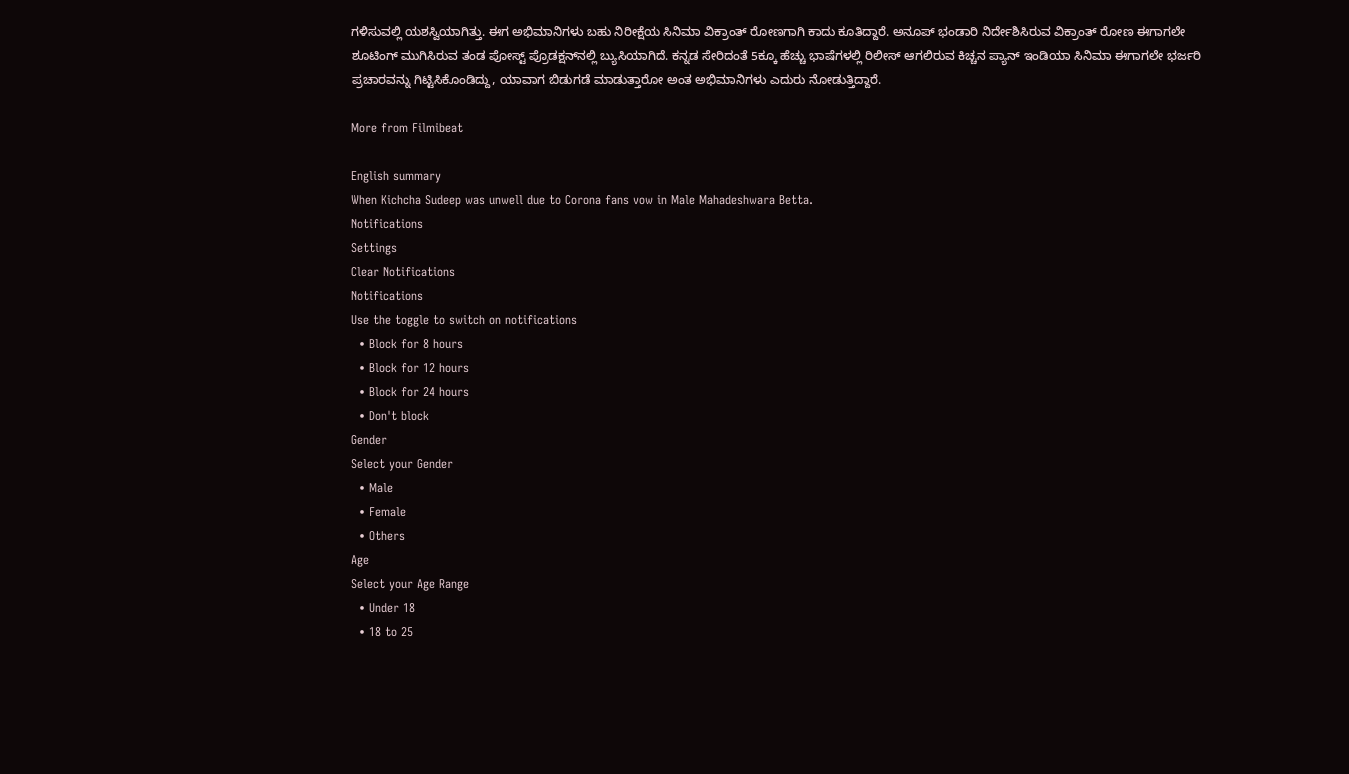ಗಳಿಸುವಲ್ಲಿ ಯಶಸ್ವಿಯಾಗಿತ್ತು. ಈಗ ಅಭಿಮಾನಿಗಳು ಬಹು ನಿರೀಕ್ಷೆಯ ಸಿನಿಮಾ ವಿಕ್ರಾಂತ್ ರೋಣಗಾಗಿ ಕಾದು ಕೂತಿದ್ದಾರೆ. ಅನೂಪ್ ಭಂಡಾರಿ ನಿರ್ದೇಶಿಸಿರುವ ವಿಕ್ರಾಂತ್ ರೋಣ ಈಗಾಗಲೇ ಶೂಟಿಂಗ್ ಮುಗಿಸಿರುವ ತಂಡ ಪೋಸ್ಟ್ ಪ್ರೊಡಕ್ಷನ್‌ನಲ್ಲಿ ಬ್ಯುಸಿಯಾಗಿದೆ. ಕನ್ನಡ ಸೇರಿದಂತೆ 5ಕ್ಕೂ ಹೆಚ್ಚು ಭಾಷೆಗಳಲ್ಲಿ ರಿಲೀಸ್ ಆಗಲಿರುವ ಕಿಚ್ಚನ ಪ್ಯಾನ್ ಇಂಡಿಯಾ ಸಿನಿಮಾ ಈಗಾಗಲೇ ಭರ್ಜರಿ ಪ್ರಚಾರವನ್ನು ಗಿಟ್ಟಿಸಿಕೊಂಡಿದ್ದು, ಯಾವಾಗ ಬಿಡುಗಡೆ ಮಾಡುತ್ತಾರೋ ಅಂತ ಅಭಿಮಾನಿಗಳು ಎದುರು ನೋಡುತ್ತಿದ್ದಾರೆ.

More from Filmibeat

English summary
When Kichcha Sudeep was unwell due to Corona fans vow in Male Mahadeshwara Betta.
Notifications
Settings
Clear Notifications
Notifications
Use the toggle to switch on notifications
  • Block for 8 hours
  • Block for 12 hours
  • Block for 24 hours
  • Don't block
Gender
Select your Gender
  • Male
  • Female
  • Others
Age
Select your Age Range
  • Under 18
  • 18 to 25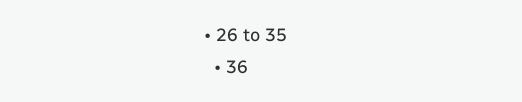• 26 to 35
  • 36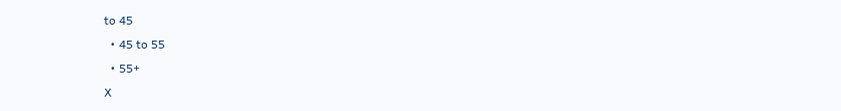to 45
  • 45 to 55
  • 55+
X